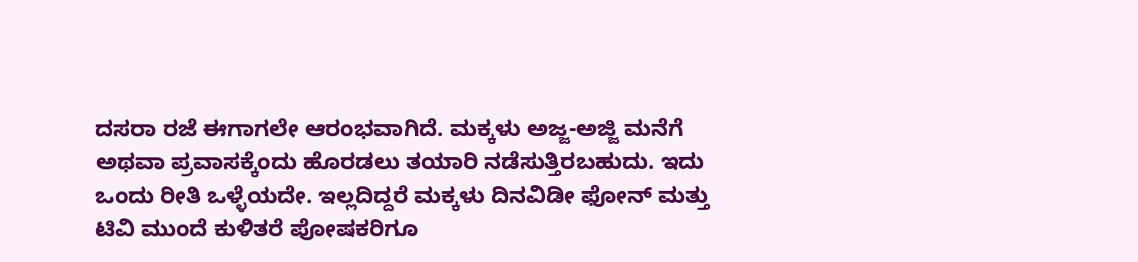ದಸರಾ ರಜೆ ಈಗಾಗಲೇ ಆರಂಭವಾಗಿದೆ. ಮಕ್ಕಳು ಅಜ್ಜ-ಅಜ್ಜಿ ಮನೆಗೆ ಅಥವಾ ಪ್ರವಾಸಕ್ಕೆಂದು ಹೊರಡಲು ತಯಾರಿ ನಡೆಸುತ್ತಿರಬಹುದು. ಇದು ಒಂದು ರೀತಿ ಒಳ್ಳೆಯದೇ. ಇಲ್ಲದಿದ್ದರೆ ಮಕ್ಕಳು ದಿನವಿಡೀ ಫೋನ್ ಮತ್ತು ಟಿವಿ ಮುಂದೆ ಕುಳಿತರೆ ಪೋಷಕರಿಗೂ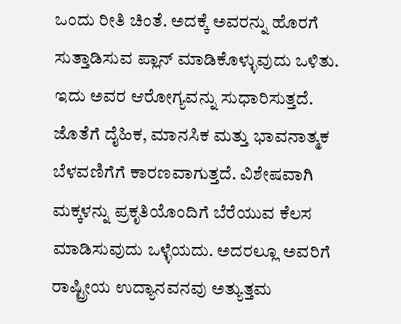ಒಂದು ರೀತಿ ಚಿಂತೆ. ಅದಕ್ಕೆ ಅವರನ್ನು ಹೊರಗೆ ಸುತ್ತಾಡಿಸುವ ಪ್ಲಾನ್ ಮಾಡಿಕೊಳ್ಳುವುದು ಒಳಿತು. ಇದು ಅವರ ಆರೋಗ್ಯವನ್ನು ಸುಧಾರಿಸುತ್ತದೆ. ಜೊತೆಗೆ ದೈಹಿಕ, ಮಾನಸಿಕ ಮತ್ತು ಭಾವನಾತ್ಮಕ ಬೆಳವಣಿಗೆಗೆ ಕಾರಣವಾಗುತ್ತದೆ. ವಿಶೇಷವಾಗಿ ಮಕ್ಕಳನ್ನು ಪ್ರಕೃತಿಯೊಂದಿಗೆ ಬೆರೆಯುವ ಕೆಲಸ ಮಾಡಿಸುವುದು ಒಳ್ಳೆಯದು. ಅದರಲ್ಲೂ ಅವರಿಗೆ ರಾಷ್ಟ್ರೀಯ ಉದ್ಯಾನವನವು ಅತ್ಯುತ್ತಮ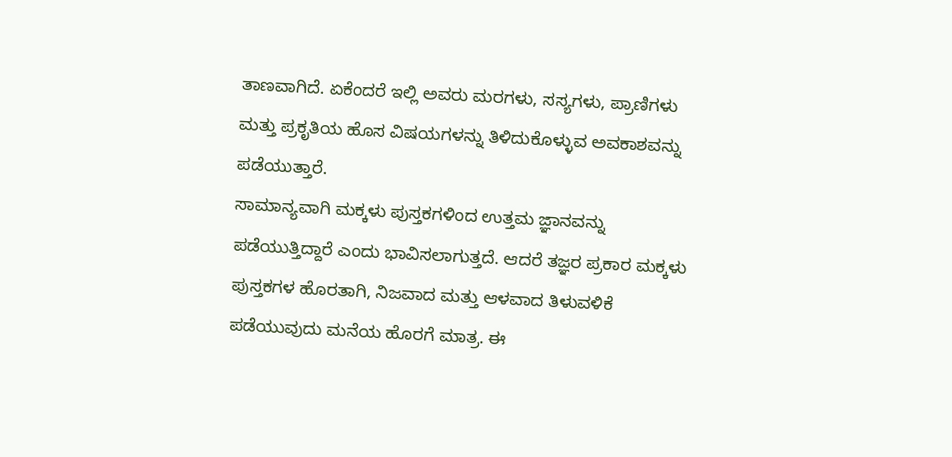ತಾಣವಾಗಿದೆ. ಏಕೆಂದರೆ ಇಲ್ಲಿ ಅವರು ಮರಗಳು, ಸಸ್ಯಗಳು, ಪ್ರಾಣಿಗಳು ಮತ್ತು ಪ್ರಕೃತಿಯ ಹೊಸ ವಿಷಯಗಳನ್ನು ತಿಳಿದುಕೊಳ್ಳುವ ಅವಕಾಶವನ್ನು ಪಡೆಯುತ್ತಾರೆ.
ಸಾಮಾನ್ಯವಾಗಿ ಮಕ್ಕಳು ಪುಸ್ತಕಗಳಿಂದ ಉತ್ತಮ ಜ್ಞಾನವನ್ನು ಪಡೆಯುತ್ತಿದ್ದಾರೆ ಎಂದು ಭಾವಿಸಲಾಗುತ್ತದೆ. ಆದರೆ ತಜ್ಞರ ಪ್ರಕಾರ ಮಕ್ಕಳು ಪುಸ್ತಕಗಳ ಹೊರತಾಗಿ, ನಿಜವಾದ ಮತ್ತು ಆಳವಾದ ತಿಳುವಳಿಕೆ ಪಡೆಯುವುದು ಮನೆಯ ಹೊರಗೆ ಮಾತ್ರ. ಈ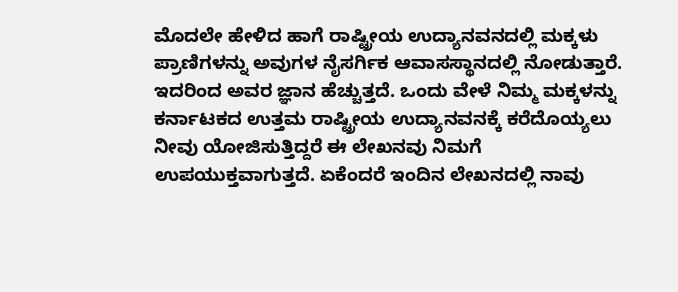ಮೊದಲೇ ಹೇಳಿದ ಹಾಗೆ ರಾಷ್ಟ್ರೀಯ ಉದ್ಯಾನವನದಲ್ಲಿ ಮಕ್ಕಳು ಪ್ರಾಣಿಗಳನ್ನು ಅವುಗಳ ನೈಸರ್ಗಿಕ ಆವಾಸಸ್ಥಾನದಲ್ಲಿ ನೋಡುತ್ತಾರೆ. ಇದರಿಂದ ಅವರ ಜ್ಞಾನ ಹೆಚ್ಚುತ್ತದೆ. ಒಂದು ವೇಳೆ ನಿಮ್ಮ ಮಕ್ಕಳನ್ನು ಕರ್ನಾಟಕದ ಉತ್ತಮ ರಾಷ್ಟ್ರೀಯ ಉದ್ಯಾನವನಕ್ಕೆ ಕರೆದೊಯ್ಯಲು ನೀವು ಯೋಜಿಸುತ್ತಿದ್ದರೆ ಈ ಲೇಖನವು ನಿಮಗೆ ಉಪಯುಕ್ತವಾಗುತ್ತದೆ. ಏಕೆಂದರೆ ಇಂದಿನ ಲೇಖನದಲ್ಲಿ ನಾವು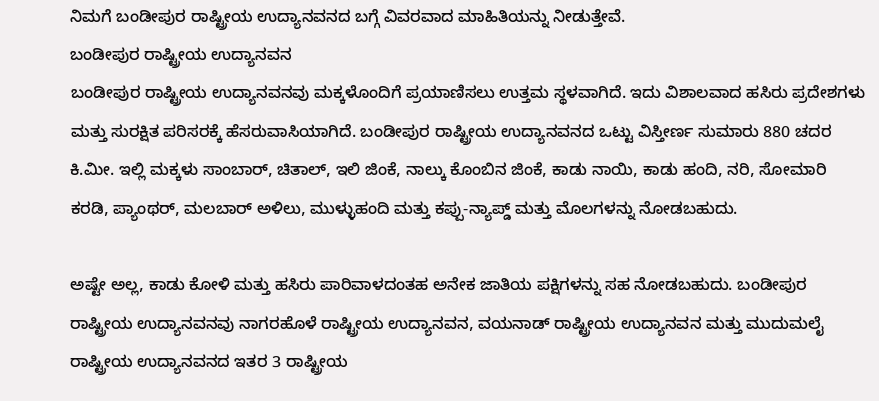ನಿಮಗೆ ಬಂಡೀಪುರ ರಾಷ್ಟ್ರೀಯ ಉದ್ಯಾನವನದ ಬಗ್ಗೆ ವಿವರವಾದ ಮಾಹಿತಿಯನ್ನು ನೀಡುತ್ತೇವೆ.
ಬಂಡೀಪುರ ರಾಷ್ಟ್ರೀಯ ಉದ್ಯಾನವನ
ಬಂಡೀಪುರ ರಾಷ್ಟ್ರೀಯ ಉದ್ಯಾನವನವು ಮಕ್ಕಳೊಂದಿಗೆ ಪ್ರಯಾಣಿಸಲು ಉತ್ತಮ ಸ್ಥಳವಾಗಿದೆ. ಇದು ವಿಶಾಲವಾದ ಹಸಿರು ಪ್ರದೇಶಗಳು ಮತ್ತು ಸುರಕ್ಷಿತ ಪರಿಸರಕ್ಕೆ ಹೆಸರುವಾಸಿಯಾಗಿದೆ. ಬಂಡೀಪುರ ರಾಷ್ಟ್ರೀಯ ಉದ್ಯಾನವನದ ಒಟ್ಟು ವಿಸ್ತೀರ್ಣ ಸುಮಾರು 880 ಚದರ ಕಿ.ಮೀ. ಇಲ್ಲಿ ಮಕ್ಕಳು ಸಾಂಬಾರ್, ಚಿತಾಲ್, ಇಲಿ ಜಿಂಕೆ, ನಾಲ್ಕು ಕೊಂಬಿನ ಜಿಂಕೆ, ಕಾಡು ನಾಯಿ, ಕಾಡು ಹಂದಿ, ನರಿ, ಸೋಮಾರಿ ಕರಡಿ, ಪ್ಯಾಂಥರ್, ಮಲಬಾರ್ ಅಳಿಲು, ಮುಳ್ಳುಹಂದಿ ಮತ್ತು ಕಪ್ಪು-ನ್ಯಾಪ್ಡ್ ಮತ್ತು ಮೊಲಗಳನ್ನು ನೋಡಬಹುದು.

ಅಷ್ಟೇ ಅಲ್ಲ, ಕಾಡು ಕೋಳಿ ಮತ್ತು ಹಸಿರು ಪಾರಿವಾಳದಂತಹ ಅನೇಕ ಜಾತಿಯ ಪಕ್ಷಿಗಳನ್ನು ಸಹ ನೋಡಬಹುದು. ಬಂಡೀಪುರ ರಾಷ್ಟ್ರೀಯ ಉದ್ಯಾನವನವು ನಾಗರಹೊಳೆ ರಾಷ್ಟ್ರೀಯ ಉದ್ಯಾನವನ, ವಯನಾಡ್ ರಾಷ್ಟ್ರೀಯ ಉದ್ಯಾನವನ ಮತ್ತು ಮುದುಮಲೈ ರಾಷ್ಟ್ರೀಯ ಉದ್ಯಾನವನದ ಇತರ 3 ರಾಷ್ಟ್ರೀಯ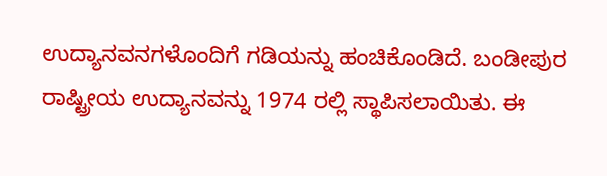ಉದ್ಯಾನವನಗಳೊಂದಿಗೆ ಗಡಿಯನ್ನು ಹಂಚಿಕೊಂಡಿದೆ. ಬಂಡೀಪುರ ರಾಷ್ಟ್ರೀಯ ಉದ್ಯಾನವನ್ನು 1974 ರಲ್ಲಿ ಸ್ಥಾಪಿಸಲಾಯಿತು. ಈ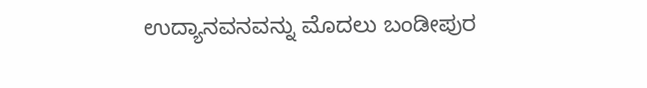ಉದ್ಯಾನವನವನ್ನು ಮೊದಲು ಬಂಡೀಪುರ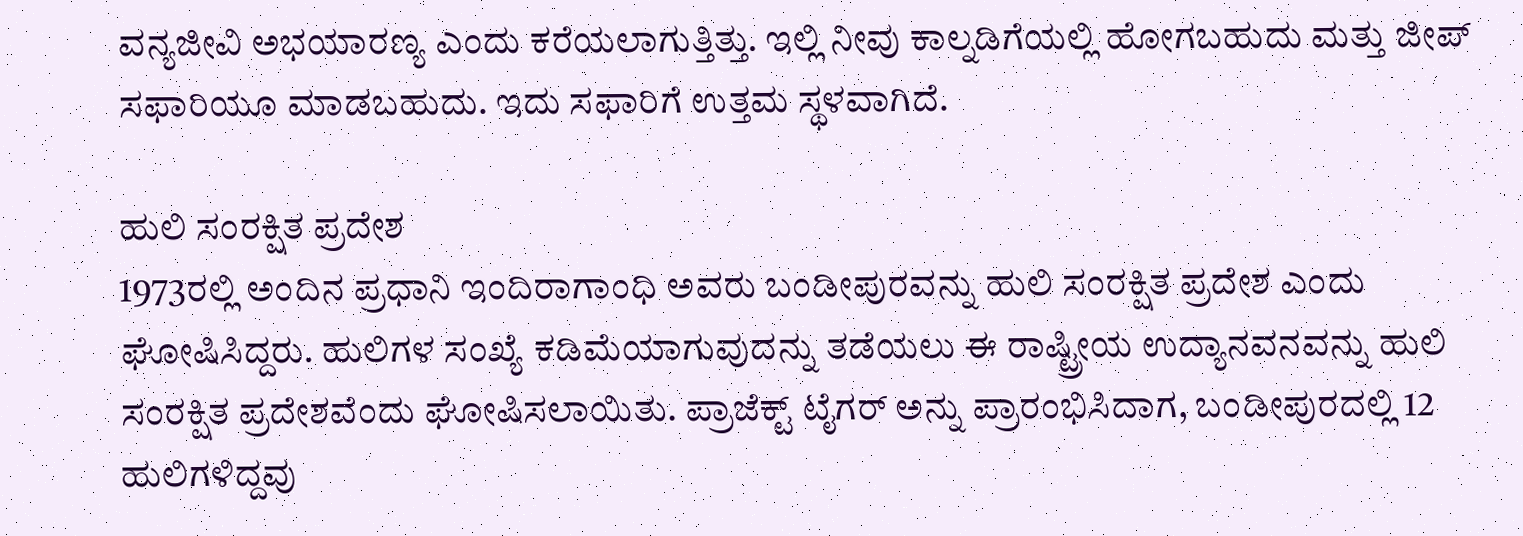ವನ್ಯಜೀವಿ ಅಭಯಾರಣ್ಯ ಎಂದು ಕರೆಯಲಾಗುತ್ತಿತ್ತು. ಇಲ್ಲಿ ನೀವು ಕಾಲ್ನಡಿಗೆಯಲ್ಲಿ ಹೋಗಬಹುದು ಮತ್ತು ಜೀಪ್ ಸಫಾರಿಯೂ ಮಾಡಬಹುದು. ಇದು ಸಫಾರಿಗೆ ಉತ್ತಮ ಸ್ಥಳವಾಗಿದೆ.

ಹುಲಿ ಸಂರಕ್ಷಿತ ಪ್ರದೇಶ
1973ರಲ್ಲಿ ಅಂದಿನ ಪ್ರಧಾನಿ ಇಂದಿರಾಗಾಂಧಿ ಅವರು ಬಂಡೀಪುರವನ್ನು ಹುಲಿ ಸಂರಕ್ಷಿತ ಪ್ರದೇಶ ಎಂದು ಘೋಷಿಸಿದ್ದರು. ಹುಲಿಗಳ ಸಂಖ್ಯೆ ಕಡಿಮೆಯಾಗುವುದನ್ನು ತಡೆಯಲು ಈ ರಾಷ್ಟ್ರೀಯ ಉದ್ಯಾನವನವನ್ನು ಹುಲಿ ಸಂರಕ್ಷಿತ ಪ್ರದೇಶವೆಂದು ಘೋಷಿಸಲಾಯಿತು. ಪ್ರಾಜೆಕ್ಟ್ ಟೈಗರ್ ಅನ್ನು ಪ್ರಾರಂಭಿಸಿದಾಗ, ಬಂಡೀಪುರದಲ್ಲಿ 12 ಹುಲಿಗಳಿದ್ದವು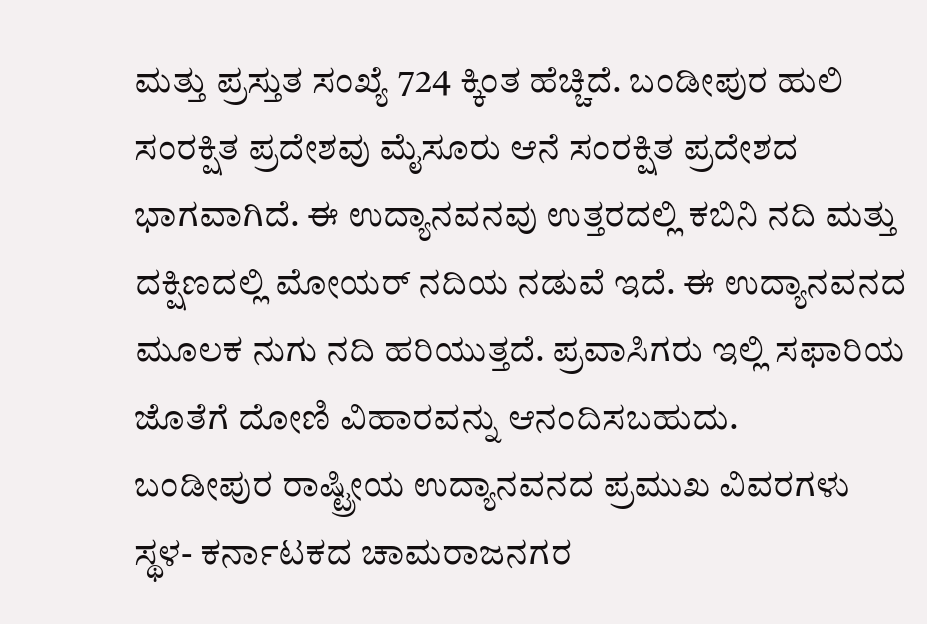ಮತ್ತು ಪ್ರಸ್ತುತ ಸಂಖ್ಯೆ 724 ಕ್ಕಿಂತ ಹೆಚ್ಚಿದೆ. ಬಂಡೀಪುರ ಹುಲಿ ಸಂರಕ್ಷಿತ ಪ್ರದೇಶವು ಮೈಸೂರು ಆನೆ ಸಂರಕ್ಷಿತ ಪ್ರದೇಶದ ಭಾಗವಾಗಿದೆ. ಈ ಉದ್ಯಾನವನವು ಉತ್ತರದಲ್ಲಿ ಕಬಿನಿ ನದಿ ಮತ್ತು ದಕ್ಷಿಣದಲ್ಲಿ ಮೋಯರ್ ನದಿಯ ನಡುವೆ ಇದೆ. ಈ ಉದ್ಯಾನವನದ ಮೂಲಕ ನುಗು ನದಿ ಹರಿಯುತ್ತದೆ. ಪ್ರವಾಸಿಗರು ಇಲ್ಲಿ ಸಫಾರಿಯ ಜೊತೆಗೆ ದೋಣಿ ವಿಹಾರವನ್ನು ಆನಂದಿಸಬಹುದು.
ಬಂಡೀಪುರ ರಾಷ್ಟ್ರೀಯ ಉದ್ಯಾನವನದ ಪ್ರಮುಖ ವಿವರಗಳು
ಸ್ಥಳ- ಕರ್ನಾಟಕದ ಚಾಮರಾಜನಗರ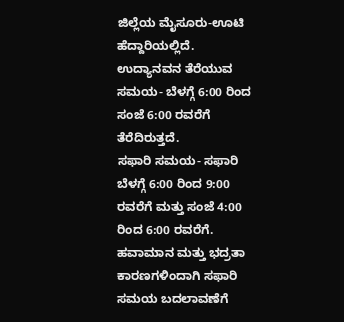ಜಿಲ್ಲೆಯ ಮೈಸೂರು-ಊಟಿ ಹೆದ್ದಾರಿಯಲ್ಲಿದೆ.
ಉದ್ಯಾನವನ ತೆರೆಯುವ ಸಮಯ- ಬೆಳಗ್ಗೆ 6:00 ರಿಂದ ಸಂಜೆ 6:00 ರವರೆಗೆ ತೆರೆದಿರುತ್ತದೆ.
ಸಫಾರಿ ಸಮಯ- ಸಫಾರಿ ಬೆಳಗ್ಗೆ 6:00 ರಿಂದ 9:00 ರವರೆಗೆ ಮತ್ತು ಸಂಜೆ 4:00 ರಿಂದ 6:00 ರವರೆಗೆ. ಹವಾಮಾನ ಮತ್ತು ಭದ್ರತಾ ಕಾರಣಗಳಿಂದಾಗಿ ಸಫಾರಿ ಸಮಯ ಬದಲಾವಣೆಗೆ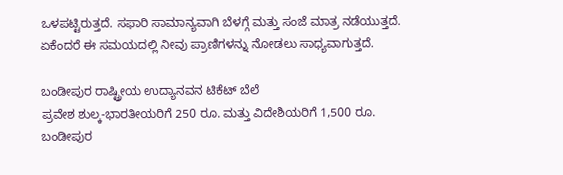ಒಳಪಟ್ಟಿರುತ್ತದೆ. ಸಫಾರಿ ಸಾಮಾನ್ಯವಾಗಿ ಬೆಳಗ್ಗೆ ಮತ್ತು ಸಂಜೆ ಮಾತ್ರ ನಡೆಯುತ್ತದೆ. ಏಕೆಂದರೆ ಈ ಸಮಯದಲ್ಲಿ ನೀವು ಪ್ರಾಣಿಗಳನ್ನು ನೋಡಲು ಸಾಧ್ಯವಾಗುತ್ತದೆ.

ಬಂಡೀಪುರ ರಾಷ್ಟ್ರೀಯ ಉದ್ಯಾನವನ ಟಿಕೆಟ್ ಬೆಲೆ
ಪ್ರವೇಶ ಶುಲ್ಕ-ಭಾರತೀಯರಿಗೆ 250 ರೂ. ಮತ್ತು ವಿದೇಶಿಯರಿಗೆ 1,500 ರೂ.
ಬಂಡೀಪುರ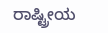ರಾಷ್ಟ್ರೀಯ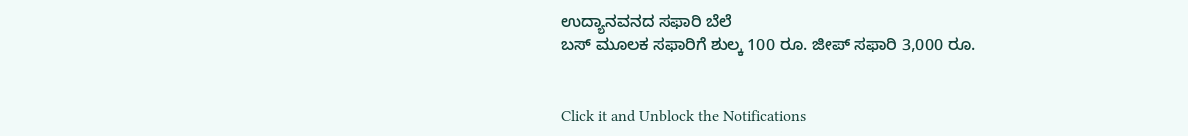ಉದ್ಯಾನವನದ ಸಫಾರಿ ಬೆಲೆ
ಬಸ್ ಮೂಲಕ ಸಫಾರಿಗೆ ಶುಲ್ಕ 100 ರೂ. ಜೀಪ್ ಸಫಾರಿ 3,000 ರೂ.


Click it and Unblock the Notifications